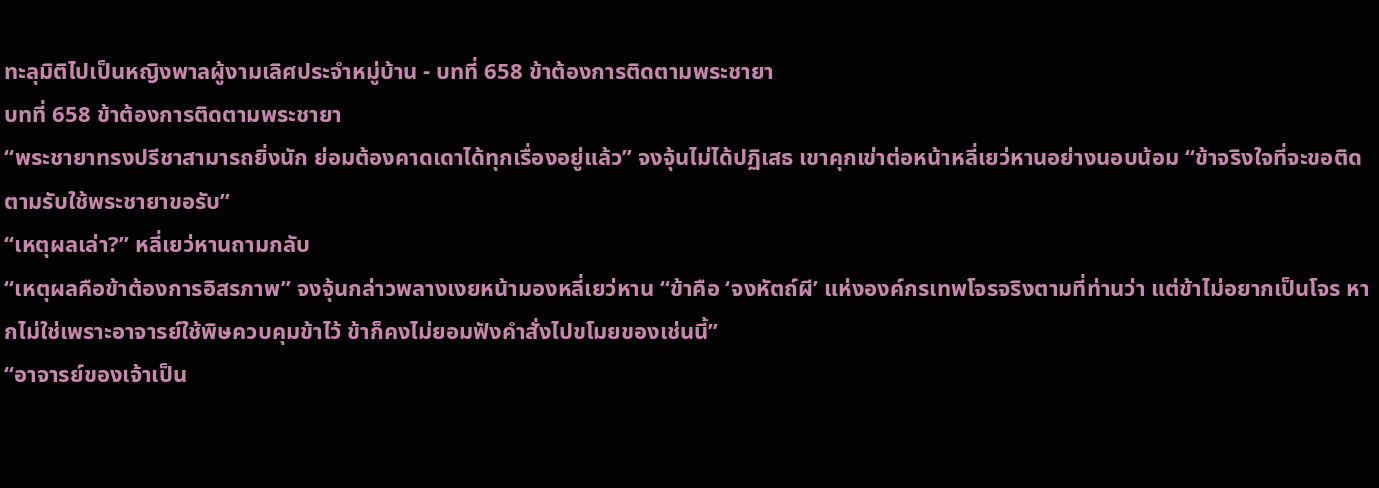ทะลุมิติไปเป็นหญิงพาลผู้งามเลิศประจำหมู่บ้าน - บทที่ 658 ข้าต้องการติดตามพระชายา
บทที่ 658 ข้าต้องการติดตามพระชายา
“พระชายาทรงปรีชาสามารถยิ่งนัก ย่อมต้องคาดเดาได้ทุกเรื่องอยู่แล้ว” จงจุ้นไม่ได้ปฏิเสธ เขาคุกเข่าต่อหน้าหลี่เยว่หานอย่างนอบน้อม “ข้าจริงใจที่จะขอติดตามรับใช้พระชายาขอรับ”
“เหตุผลเล่า?” หลี่เยว่หานถามกลับ
“เหตุผลคือข้าต้องการอิสรภาพ” จงจุ้นกล่าวพลางเงยหน้ามองหลี่เยว่หาน “ข้าคือ ‘จงหัตถ์ผี’ แห่งองค์กรเทพโจรจริงตามที่ท่านว่า แต่ข้าไม่อยากเป็นโจร หากไม่ใช่เพราะอาจารย์ใช้พิษควบคุมข้าไว้ ข้าก็คงไม่ยอมฟังคำสั่งไปขโมยของเช่นนี้”
“อาจารย์ของเจ้าเป็น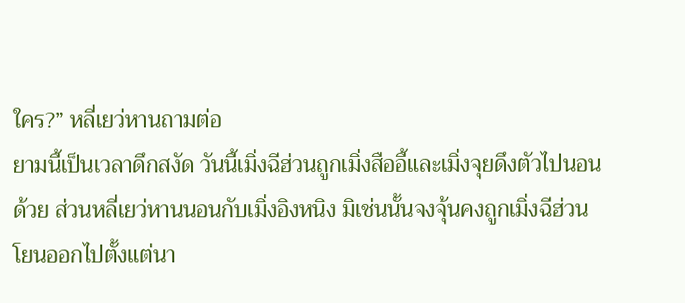ใคร?” หลี่เยว่หานถามต่อ
ยามนี้เป็นเวลาดึกสงัด วันนี้เมิ่งฉีฮ่วนถูกเมิ่งสืออี้และเมิ่งจุยดึงตัวไปนอนด้วย ส่วนหลี่เยว่หานนอนกับเมิ่งอิงหนิง มิเช่นนั้นจงจุ้นคงถูกเมิ่งฉีฮ่วนโยนออกไปตั้งแต่นา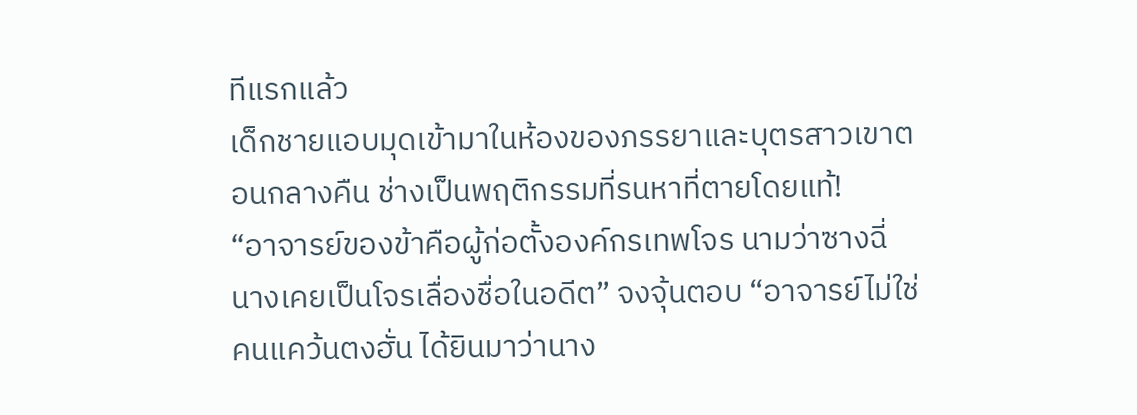ทีแรกแล้ว
เด็กชายแอบมุดเข้ามาในห้องของภรรยาและบุตรสาวเขาตอนกลางคืน ช่างเป็นพฤติกรรมที่รนหาที่ตายโดยแท้!
“อาจารย์ของข้าคือผู้ก่อตั้งองค์กรเทพโจร นามว่าซางฉี่ นางเคยเป็นโจรเลื่องชื่อในอดีต” จงจุ้นตอบ “อาจารย์ไม่ใช่คนแคว้นตงฮั่น ได้ยินมาว่านาง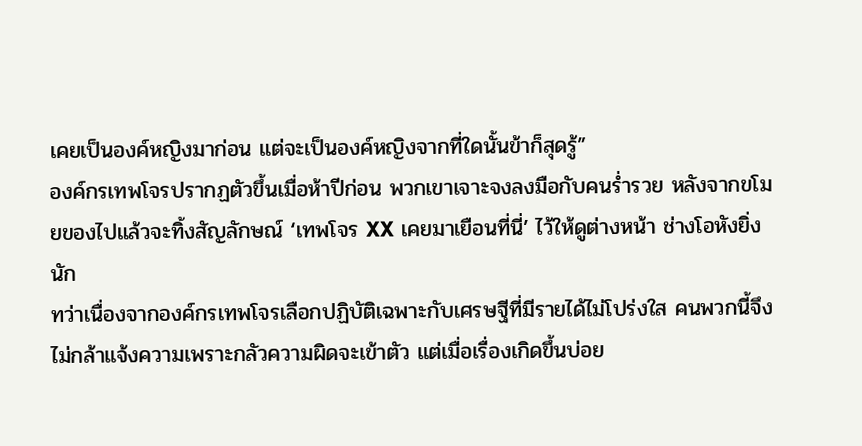เคยเป็นองค์หญิงมาก่อน แต่จะเป็นองค์หญิงจากที่ใดนั้นข้าก็สุดรู้”
องค์กรเทพโจรปรากฏตัวขึ้นเมื่อห้าปีก่อน พวกเขาเจาะจงลงมือกับคนร่ำรวย หลังจากขโมยของไปแล้วจะทิ้งสัญลักษณ์ ‘เทพโจร XX เคยมาเยือนที่นี่’ ไว้ให้ดูต่างหน้า ช่างโอหังยิ่งนัก
ทว่าเนื่องจากองค์กรเทพโจรเลือกปฏิบัติเฉพาะกับเศรษฐีที่มีรายได้ไม่โปร่งใส คนพวกนี้จึงไม่กล้าแจ้งความเพราะกลัวความผิดจะเข้าตัว แต่เมื่อเรื่องเกิดขึ้นบ่อย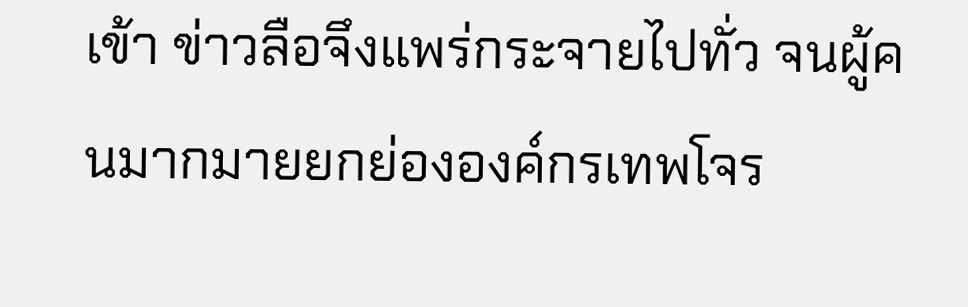เข้า ข่าวลือจึงแพร่กระจายไปทั่ว จนผู้คนมากมายยกย่ององค์กรเทพโจร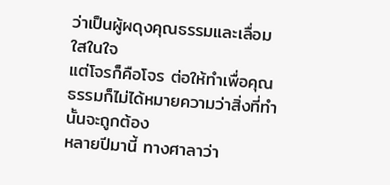ว่าเป็นผู้ผดุงคุณธรรมและเลื่อมใสในใจ
แต่โจรก็คือโจร ต่อให้ทำเพื่อคุณธรรมก็ไม่ได้หมายความว่าสิ่งที่ทำนั้นจะถูกต้อง
หลายปีมานี้ ทางศาลาว่า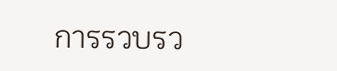การรวบรว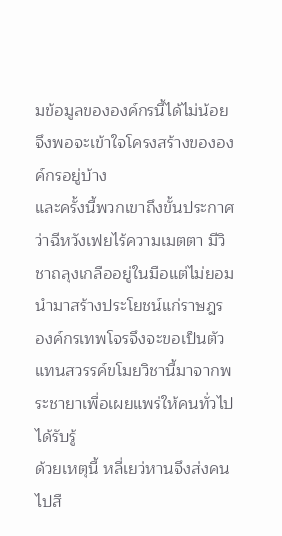มข้อมูลขององค์กรนี้ได้ไม่น้อย จึงพอจะเข้าใจโครงสร้างขององค์กรอยู่บ้าง
และครั้งนี้พวกเขาถึงขั้นประกาศว่าฉีหวังเฟยไร้ความเมตตา มีวิชาถลุงเกลืออยู่ในมือแต่ไม่ยอมนำมาสร้างประโยชน์แก่ราษฎร องค์กรเทพโจรจึงจะขอเป็นตัวแทนสวรรค์ขโมยวิชานี้มาจากพระชายาเพื่อเผยแพร่ให้คนทั่วไปได้รับรู้
ด้วยเหตุนี้ หลี่เยว่หานจึงส่งคนไปสื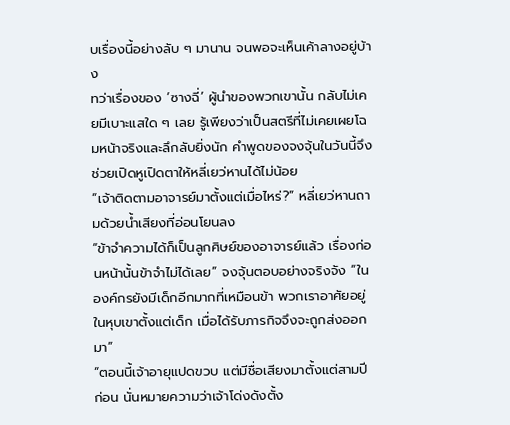บเรื่องนี้อย่างลับ ๆ มานาน จนพอจะเห็นเค้าลางอยู่บ้าง
ทว่าเรื่องของ ‘ซางฉี่’ ผู้นำของพวกเขานั้น กลับไม่เคยมีเบาะแสใด ๆ เลย รู้เพียงว่าเป็นสตรีที่ไม่เคยเผยโฉมหน้าจริงและลึกลับยิ่งนัก คำพูดของจงจุ้นในวันนี้จึงช่วยเปิดหูเปิดตาให้หลี่เยว่หานได้ไม่น้อย
“เจ้าติดตามอาจารย์มาตั้งแต่เมื่อไหร่?” หลี่เยว่หานถามด้วยน้ำเสียงที่อ่อนโยนลง
“ข้าจำความได้ก็เป็นลูกศิษย์ของอาจารย์แล้ว เรื่องก่อนหน้านั้นข้าจำไม่ได้เลย” จงจุ้นตอบอย่างจริงจัง “ในองค์กรยังมีเด็กอีกมากที่เหมือนข้า พวกเราอาศัยอยู่ในหุบเขาตั้งแต่เด็ก เมื่อได้รับภารกิจจึงจะถูกส่งออกมา”
“ตอนนี้เจ้าอายุแปดขวบ แต่มีชื่อเสียงมาตั้งแต่สามปีก่อน นั่นหมายความว่าเจ้าโด่งดังตั้ง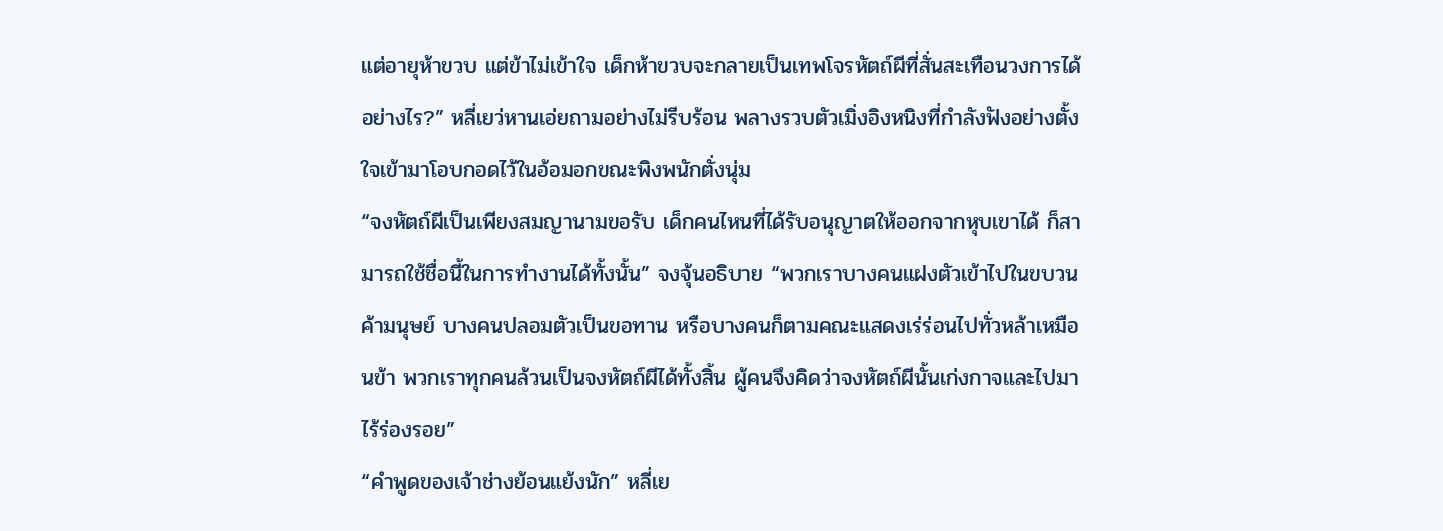แต่อายุห้าขวบ แต่ข้าไม่เข้าใจ เด็กห้าขวบจะกลายเป็นเทพโจรหัตถ์ผีที่สั่นสะเทือนวงการได้อย่างไร?” หลี่เยว่หานเอ่ยถามอย่างไม่รีบร้อน พลางรวบตัวเมิ่งอิงหนิงที่กำลังฟังอย่างตั้งใจเข้ามาโอบกอดไว้ในอ้อมอกขณะพิงพนักตั่งนุ่ม
“จงหัตถ์ผีเป็นเพียงสมญานามขอรับ เด็กคนไหนที่ได้รับอนุญาตให้ออกจากหุบเขาได้ ก็สามารถใช้ชื่อนี้ในการทำงานได้ทั้งนั้น” จงจุ้นอธิบาย “พวกเราบางคนแฝงตัวเข้าไปในขบวนค้ามนุษย์ บางคนปลอมตัวเป็นขอทาน หรือบางคนก็ตามคณะแสดงเร่ร่อนไปทั่วหล้าเหมือนข้า พวกเราทุกคนล้วนเป็นจงหัตถ์ผีได้ทั้งสิ้น ผู้คนจึงคิดว่าจงหัตถ์ผีนั้นเก่งกาจและไปมาไร้ร่องรอย”
“คำพูดของเจ้าช่างย้อนแย้งนัก” หลี่เย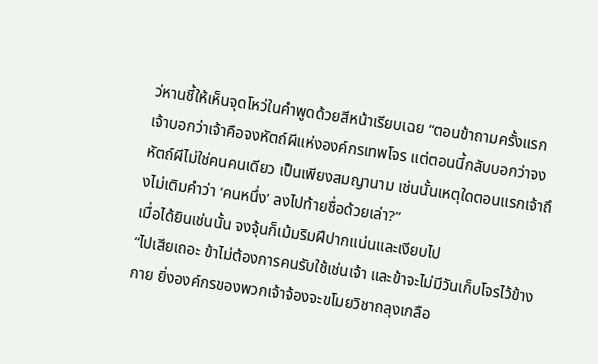ว่หานชี้ให้เห็นจุดโหว่ในคำพูดด้วยสีหน้าเรียบเฉย “ตอนข้าถามครั้งแรก เจ้าบอกว่าเจ้าคือจงหัตถ์ผีแห่งองค์กรเทพโจร แต่ตอนนี้กลับบอกว่าจงหัตถ์ผีไม่ใช่คนคนเดียว เป็นเพียงสมญานาม เช่นนั้นเหตุใดตอนแรกเจ้าถึงไม่เติมคำว่า ‘คนหนึ่ง’ ลงไปท้ายชื่อด้วยเล่า?”
เมื่อได้ยินเช่นนั้น จงจุ้นก็เม้มริมฝีปากแน่นและเงียบไป
“ไปเสียเถอะ ข้าไม่ต้องการคนรับใช้เช่นเจ้า และข้าจะไม่มีวันเก็บโจรไว้ข้างกาย ยิ่งองค์กรของพวกเจ้าจ้องจะขโมยวิชาถลุงเกลือ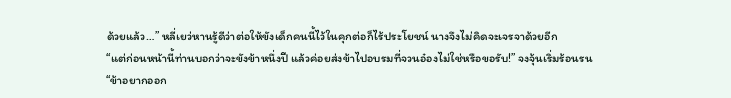ด้วยแล้ว…” หลี่เยว่หานรู้ดีว่าต่อให้ขังเด็กคนนี้ไว้ในคุกต่อก็ไร้ประโยชน์ นางจึงไม่คิดจะเจรจาด้วยอีก
“แต่ก่อนหน้านี้ท่านบอกว่าจะขังข้าหนึ่งปี แล้วค่อยส่งข้าไปอบรมที่จวนอ๋องไม่ใช่หรือขอรับ!” จงจุ้นเริ่มร้อนรน “ข้าอยากออก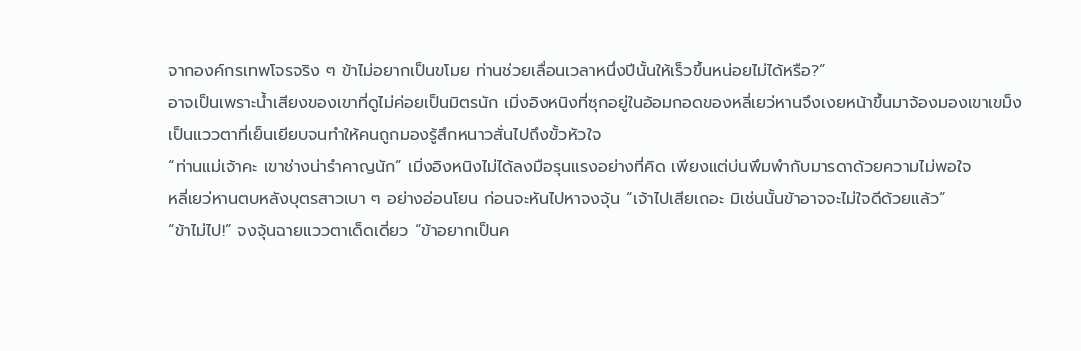จากองค์กรเทพโจรจริง ๆ ข้าไม่อยากเป็นขโมย ท่านช่วยเลื่อนเวลาหนึ่งปีนั้นให้เร็วขึ้นหน่อยไม่ได้หรือ?”
อาจเป็นเพราะน้ำเสียงของเขาที่ดูไม่ค่อยเป็นมิตรนัก เมิ่งอิงหนิงที่ซุกอยู่ในอ้อมกอดของหลี่เยว่หานจึงเงยหน้าขึ้นมาจ้องมองเขาเขม็ง
เป็นแววตาที่เย็นเยียบจนทำให้คนถูกมองรู้สึกหนาวสั่นไปถึงขั้วหัวใจ
“ท่านแม่เจ้าคะ เขาช่างน่ารำคาญนัก” เมิ่งอิงหนิงไม่ได้ลงมือรุนแรงอย่างที่คิด เพียงแต่บ่นพึมพำกับมารดาด้วยความไม่พอใจ
หลี่เยว่หานตบหลังบุตรสาวเบา ๆ อย่างอ่อนโยน ก่อนจะหันไปหาจงจุ้น “เจ้าไปเสียเถอะ มิเช่นนั้นข้าอาจจะไม่ใจดีด้วยแล้ว”
“ข้าไม่ไป!” จงจุ้นฉายแววตาเด็ดเดี่ยว “ข้าอยากเป็นค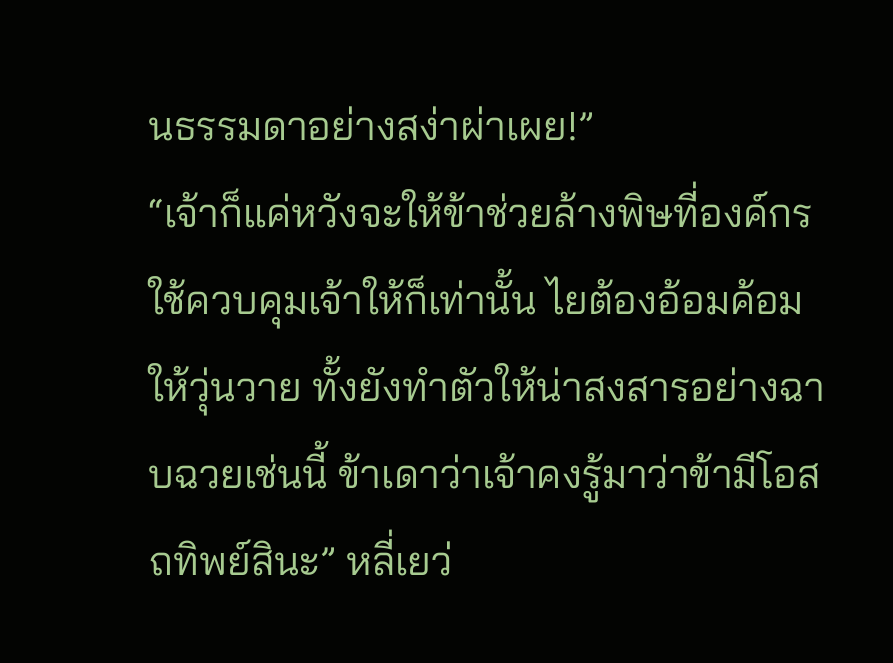นธรรมดาอย่างสง่าผ่าเผย!”
“เจ้าก็แค่หวังจะให้ข้าช่วยล้างพิษที่องค์กรใช้ควบคุมเจ้าให้ก็เท่านั้น ไยต้องอ้อมค้อมให้วุ่นวาย ทั้งยังทำตัวให้น่าสงสารอย่างฉาบฉวยเช่นนี้ ข้าเดาว่าเจ้าคงรู้มาว่าข้ามีโอสถทิพย์สินะ” หลี่เยว่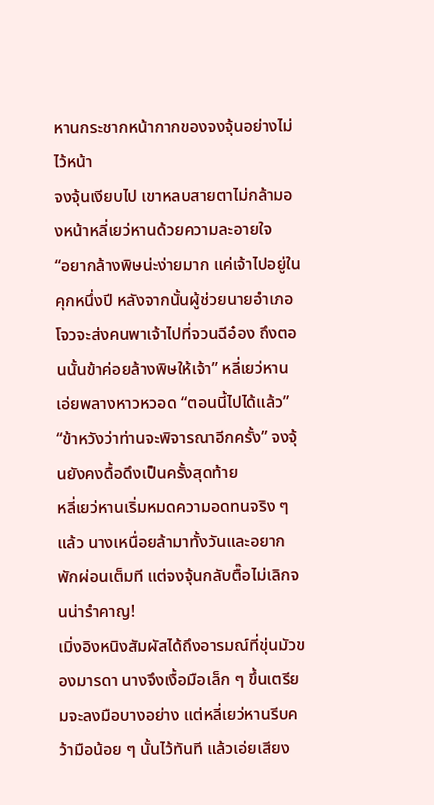หานกระชากหน้ากากของจงจุ้นอย่างไม่ไว้หน้า
จงจุ้นเงียบไป เขาหลบสายตาไม่กล้ามองหน้าหลี่เยว่หานด้วยความละอายใจ
“อยากล้างพิษน่ะง่ายมาก แค่เจ้าไปอยู่ในคุกหนึ่งปี หลังจากนั้นผู้ช่วยนายอำเภอโจวจะส่งคนพาเจ้าไปที่จวนฉีอ๋อง ถึงตอนนั้นข้าค่อยล้างพิษให้เจ้า” หลี่เยว่หานเอ่ยพลางหาวหวอด “ตอนนี้ไปได้แล้ว”
“ข้าหวังว่าท่านจะพิจารณาอีกครั้ง” จงจุ้นยังคงดื้อดึงเป็นครั้งสุดท้าย
หลี่เยว่หานเริ่มหมดความอดทนจริง ๆ แล้ว นางเหนื่อยล้ามาทั้งวันและอยากพักผ่อนเต็มที แต่จงจุ้นกลับตื๊อไม่เลิกจนน่ารำคาญ!
เมิ่งอิงหนิงสัมผัสได้ถึงอารมณ์ที่ขุ่นมัวของมารดา นางจึงเงื้อมือเล็ก ๆ ขึ้นเตรียมจะลงมือบางอย่าง แต่หลี่เยว่หานรีบคว้ามือน้อย ๆ นั้นไว้ทันที แล้วเอ่ยเสียง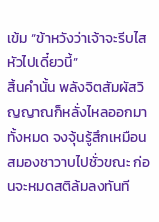เข้ม “ข้าหวังว่าเจ้าจะรีบไสหัวไปเดี๋ยวนี้”
สิ้นคำนั้น พลังจิตสัมผัสวิญญาณก็หลั่งไหลออกมาทั้งหมด จงจุ้นรู้สึกเหมือนสมองชาวาบไปชั่วขณะ ก่อนจะหมดสติล้มลงทันที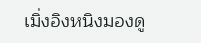เมิ่งอิงหนิงมองดู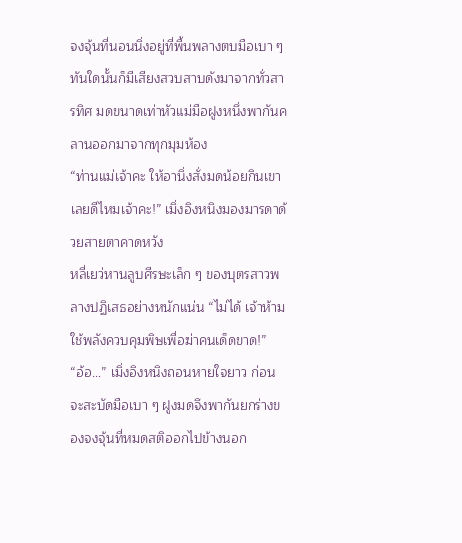จงจุ้นที่นอนนิ่งอยู่ที่พื้นพลางตบมือเบา ๆ ทันใดนั้นก็มีเสียงสวบสาบดังมาจากทั่วสารทิศ มดขนาดเท่าหัวแม่มือฝูงหนึ่งพากันคลานออกมาจากทุกมุมห้อง
“ท่านแม่เจ้าคะ ให้อานิ่งสั่งมดน้อยกินเขาเลยดีไหมเจ้าคะ!” เมิ่งอิงหนิงมองมารดาด้วยสายตาคาดหวัง
หลี่เยว่หานลูบศีรษะเล็ก ๆ ของบุตรสาวพลางปฏิเสธอย่างหนักแน่น “ไม่ได้ เจ้าห้ามใช้พลังควบคุมพิษเพื่อฆ่าคนเด็ดขาด!”
“อ้อ…” เมิ่งอิงหนิงถอนหายใจยาว ก่อนจะสะบัดมือเบา ๆ ฝูงมดจึงพากันยกร่างของจงจุ้นที่หมดสติออกไปข้างนอก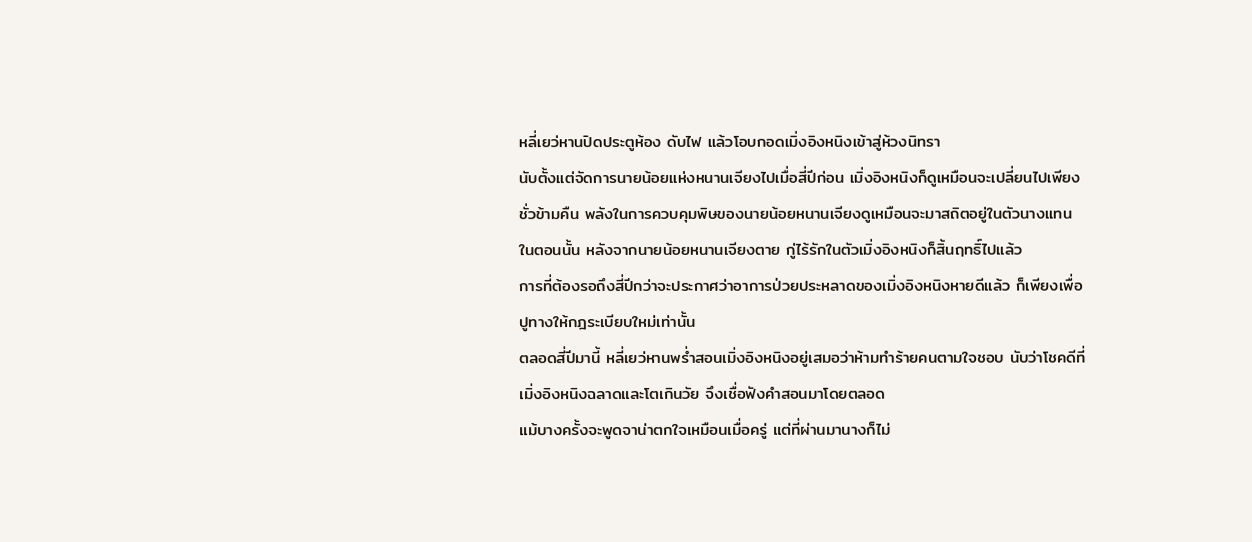หลี่เยว่หานปิดประตูห้อง ดับไฟ แล้วโอบกอดเมิ่งอิงหนิงเข้าสู่ห้วงนิทรา
นับตั้งแต่จัดการนายน้อยแห่งหนานเจียงไปเมื่อสี่ปีก่อน เมิ่งอิงหนิงก็ดูเหมือนจะเปลี่ยนไปเพียงชั่วข้ามคืน พลังในการควบคุมพิษของนายน้อยหนานเจียงดูเหมือนจะมาสถิตอยู่ในตัวนางแทน
ในตอนนั้น หลังจากนายน้อยหนานเจียงตาย กู่ไร้รักในตัวเมิ่งอิงหนิงก็สิ้นฤทธิ์ไปแล้ว
การที่ต้องรอถึงสี่ปีกว่าจะประกาศว่าอาการป่วยประหลาดของเมิ่งอิงหนิงหายดีแล้ว ก็เพียงเพื่อปูทางให้กฎระเบียบใหม่เท่านั้น
ตลอดสี่ปีมานี้ หลี่เยว่หานพร่ำสอนเมิ่งอิงหนิงอยู่เสมอว่าห้ามทำร้ายคนตามใจชอบ นับว่าโชคดีที่เมิ่งอิงหนิงฉลาดและโตเกินวัย จึงเชื่อฟังคำสอนมาโดยตลอด
แม้บางครั้งจะพูดจาน่าตกใจเหมือนเมื่อครู่ แต่ที่ผ่านมานางก็ไม่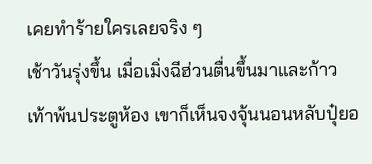เคยทำร้ายใครเลยจริง ๆ
เช้าวันรุ่งขึ้น เมื่อเมิ่งฉีฮ่วนตื่นขึ้นมาและก้าวเท้าพ้นประตูห้อง เขาก็เห็นจงจุ้นนอนหลับปุ๋ยอ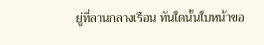ยู่ที่ลานกลางเรือน ทันใดนั้นใบหน้าขอ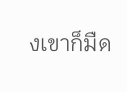งเขาก็มืด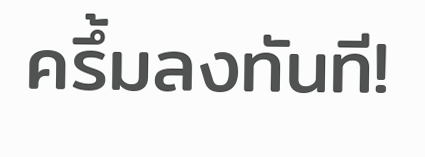ครึ้มลงทันที!